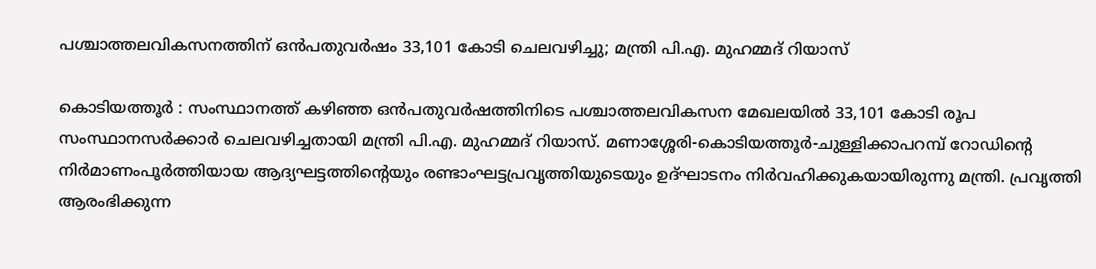പശ്ചാത്തലവികസനത്തിന് ഒൻപതുവർഷം 33,101 കോടി ചെലവഴിച്ചു; മന്ത്രി പി.എ. മുഹമ്മദ് റിയാസ്

കൊടിയത്തൂർ : സംസ്ഥാനത്ത് കഴിഞ്ഞ ഒൻപതുവർഷത്തിനിടെ പശ്ചാത്തലവികസന മേഖലയിൽ 33,101 കോടി രൂപ സംസ്ഥാനസർക്കാർ ചെലവഴിച്ചതായി മന്ത്രി പി.എ. മുഹമ്മദ് റിയാസ്. മണാശ്ശേരി-കൊടിയത്തൂർ-ചുള്ളിക്കാപറമ്പ് റോഡിന്റെ നിർമാണംപൂർത്തിയായ ആദ്യഘട്ടത്തിന്റെയും രണ്ടാംഘട്ടപ്രവൃത്തിയുടെയും ഉദ്ഘാടനം നിർവഹിക്കുകയായിരുന്നു മന്ത്രി. പ്രവൃത്തി ആരംഭിക്കുന്ന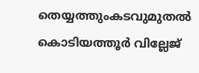തെയ്യത്തുംകടവുമുതൽ കൊടിയത്തൂർ വില്ലേജ്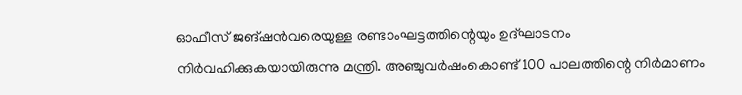ഓഫീസ് ജങ്ഷൻവരെയുള്ള രണ്ടാംഘട്ടത്തിന്റെയും ഉദ്ഘാടനം നിർവഹിക്കുകയായിരുന്നു മന്ത്രി. അഞ്ചുവർഷംകൊണ്ട് 100 പാലത്തിന്റെ നിർമാണം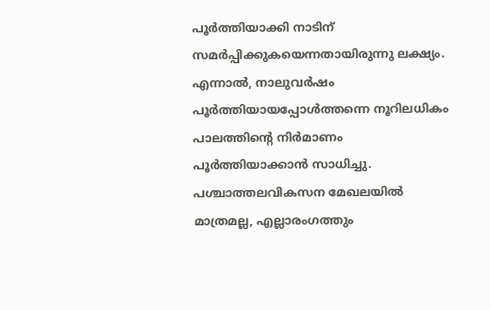പൂർത്തിയാക്കി നാടിന് സമർപ്പിക്കുകയെന്നതായിരുന്നു ലക്ഷ്യം.
എന്നാൽ, നാലുവർഷം പൂർത്തിയായപ്പോൾത്തന്നെ നൂറിലധികം പാലത്തിന്റെ നിർമാണം പൂർത്തിയാക്കാൻ സാധിച്ചു. പശ്ചാത്തലവികസന മേഖലയിൽ മാത്രമല്ല, എല്ലാരംഗത്തും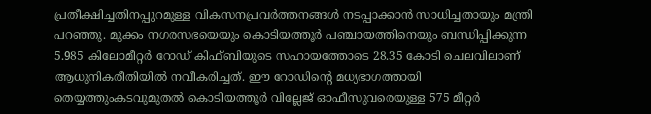പ്രതീക്ഷിച്ചതിനപ്പുറമുള്ള വികസനപ്രവർത്തനങ്ങൾ നടപ്പാക്കാൻ സാധിച്ചതായും മന്ത്രി പറഞ്ഞു. മുക്കം നഗരസഭയെയും കൊടിയത്തൂർ പഞ്ചായത്തിനെയും ബന്ധിപ്പിക്കുന്ന 5.985 കിലോമീറ്റർ റോഡ് കിഫ്ബിയുടെ സഹായത്തോടെ 28.35 കോടി ചെലവിലാണ് ആധുനികരീതിയിൽ നവീകരിച്ചത്. ഈ റോഡിന്റെ മധ്യഭാഗത്തായി തെയ്യത്തുംകടവുമുതൽ കൊടിയത്തൂർ വില്ലേജ് ഓഫീസുവരെയുള്ള 575 മീറ്റർ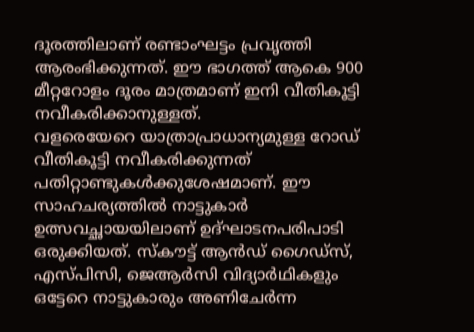ദൂരത്തിലാണ് രണ്ടാംഘട്ടം പ്രവൃത്തി ആരംഭിക്കുന്നത്. ഈ ഭാഗത്ത് ആകെ 900 മീറ്ററോളം ദൂരം മാത്രമാണ് ഇനി വീതികൂട്ടി നവീകരിക്കാനുള്ളത്.
വളരെയേറെ യാത്രാപ്രാധാന്യമുള്ള റോഡ് വീതികൂട്ടി നവീകരിക്കുന്നത് പതിറ്റാണ്ടുകൾക്കുശേഷമാണ്. ഈ സാഹചര്യത്തിൽ നാട്ടുകാർ ഉത്സവച്ഛായയിലാണ് ഉദ്ഘാടനപരിപാടി ഒരുക്കിയത്. സ്കൗട്ട് ആൻഡ് ഗൈഡ്സ്, എസ്പിസി, ജെആർസി വിദ്യാർഥികളും ഒട്ടേറെ നാട്ടുകാരും അണിചേർന്ന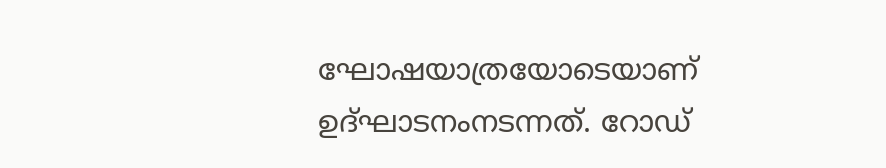ഘോഷയാത്രയോടെയാണ് ഉദ്ഘാടനംനടന്നത്. റോഡ്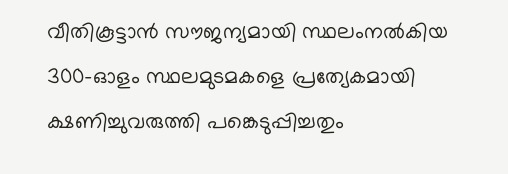വീതികൂട്ടാൻ സൗജന്യമായി സ്ഥലംനൽകിയ 300-ഓളം സ്ഥലമുടമകളെ പ്രത്യേകമായി ക്ഷണിച്ചുവരുത്തി പങ്കെടുപ്പിച്ചതും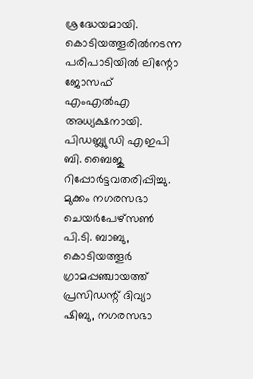ശ്രദ്ധേയമായി.
കൊടിയത്തൂരിൽനടന്ന പരിപാടിയിൽ ലിന്റോ ജോസഫ് എംഎൽഎ അധ്യക്ഷനായി. പിഡബ്ല്യുഡി എഇപി ബി. ബൈജു റിപ്പോർട്ടവതരിപ്പിച്ചു. മുക്കം നഗരസഭാ ചെയർപേഴ്സൺ പി.ടി. ബാബു, കൊടിയത്തൂർ ഗ്രാമപ്പഞ്ചായത്ത് പ്രസിഡന്റ് ദിവ്യാ ഷിബു, നഗരസഭാ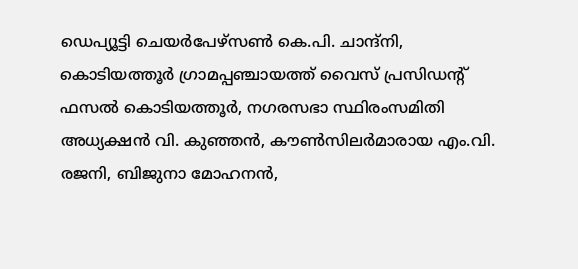ഡെപ്യൂട്ടി ചെയർപേഴ്സൺ കെ.പി. ചാന്ദ്നി, കൊടിയത്തൂർ ഗ്രാമപ്പഞ്ചായത്ത് വൈസ് പ്രസിഡന്റ് ഫസൽ കൊടിയത്തൂർ, നഗരസഭാ സ്ഥിരംസമിതി അധ്യക്ഷൻ വി. കുഞ്ഞൻ, കൗൺസിലർമാരായ എം.വി. രജനി, ബിജുനാ മോഹനൻ,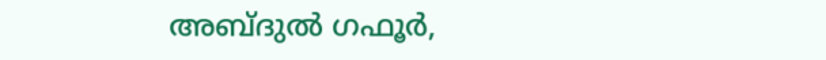അബ്ദുൽ ഗഫൂർ,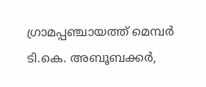ഗ്രാമപ്പഞ്ചായത്ത് മെമ്പർ ടി.കെ. അബൂബക്കർ,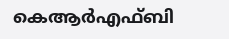കെആർഎഫ്ബി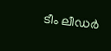ടീം ലീഡർ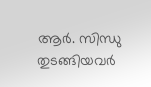ആർ. സിന്ധു തുടങ്ങിയവർ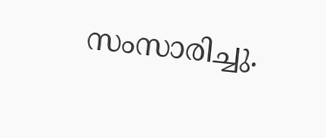സംസാരിച്ചു.